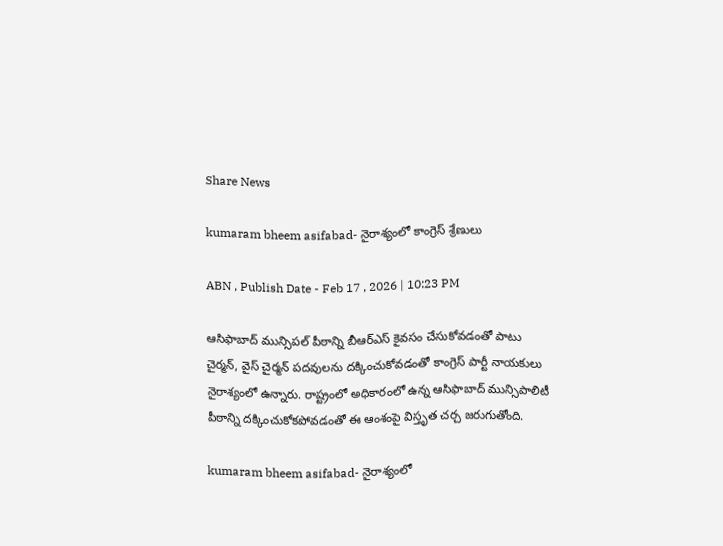Share News

kumaram bheem asifabad- నైరాశ్యంలో కాంగ్రెస్‌ శ్రేణులు

ABN , Publish Date - Feb 17 , 2026 | 10:23 PM

ఆసిఫాబాద్‌ మున్సిపల్‌ పీఠాన్ని బీఆర్‌ఎస్‌ కైవసం చేసుకోవడంతో పాటు చైర్మన్‌, వైస్‌ చైర్మన్‌ పదవులను దక్కించుకోవడంతో కాంగ్రెస్‌ పార్టీ నాయకులు నైరాశ్యంలో ఉన్నారు. రాష్ట్రంలో అధికారంలో ఉన్న ఆసిఫాబాద్‌ మున్సిపాలిటీ పీఠాన్ని దక్కించుకోకపోవడంతో ఈ ఆంశంపై విస్తృత చర్చ జరుగుతోంది.

kumaram bheem asifabad- నైరాశ్యంలో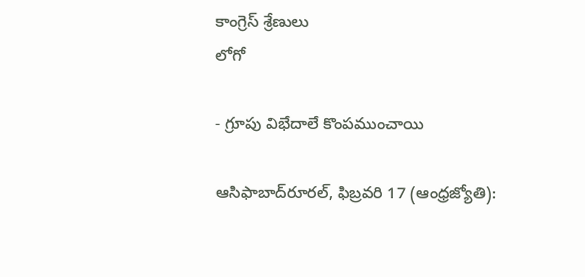కాంగ్రెస్‌ శ్రేణులు
లోగో

- గ్రూపు విభేదాలే కొంపముంచాయి

ఆసిఫాబాద్‌రూరల్‌, ఫిబ్రవరి 17 (ఆంధ్రజ్యోతి):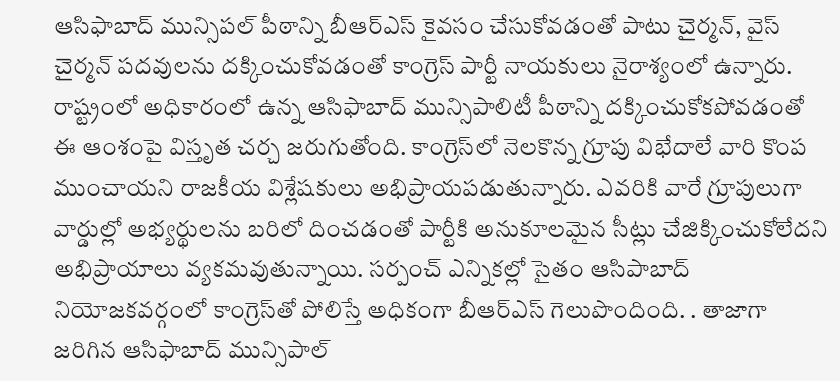ఆసిఫాబాద్‌ మున్సిపల్‌ పీఠాన్ని బీఆర్‌ఎస్‌ కైవసం చేసుకోవడంతో పాటు చైర్మన్‌, వైస్‌ చైర్మన్‌ పదవులను దక్కించుకోవడంతో కాంగ్రెస్‌ పార్టీ నాయకులు నైరాశ్యంలో ఉన్నారు. రాష్ట్రంలో అధికారంలో ఉన్న ఆసిఫాబాద్‌ మున్సిపాలిటీ పీఠాన్ని దక్కించుకోకపోవడంతో ఈ ఆంశంపై విస్తృత చర్చ జరుగుతోంది. కాంగ్రెస్‌లో నెలకొన్న గ్రూపు విభేదాలే వారి కొంప ముంచాయని రాజకీయ విశ్లేషకులు అభిప్రాయపడుతున్నారు. ఎవరికి వారే గ్రూపులుగా వార్డుల్లో అభ్యర్థులను బరిలో దించడంతో పార్టీకి అనుకూలమైన సీట్లు చేజిక్కించుకోలేదని అభిప్రాయాలు వ్యకమవుతున్నాయి. సర్పంచ్‌ ఎన్నికల్లో సైతం ఆసిపాబాద్‌ నియోజకవర్గంలో కాంగ్రెస్‌తో పోలిస్తే అధికంగా బీఆర్‌ఎస్‌ గెలుపొందింది. . తాజాగా జరిగిన ఆసిఫాబాద్‌ మున్సిపాల్‌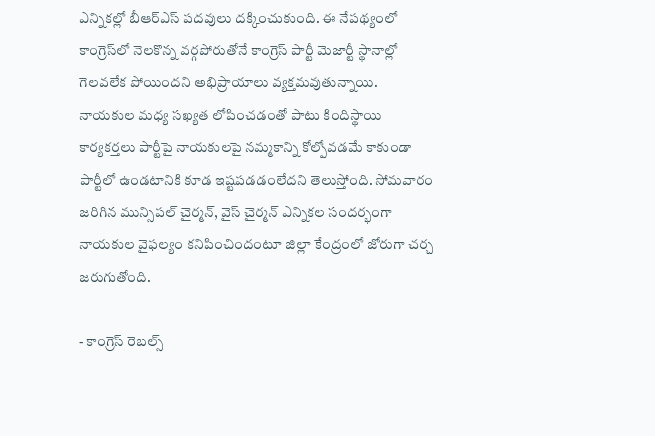ఎన్నికల్లో బీఆర్‌ఎస్‌ పదవులు దక్కించుకుంది. ఈ నేపథ్యంలో కాంగ్రెస్‌లో నెలకొన్న వర్గపోరుతోనే కాంగ్రెస్‌ పార్టీ మెజార్టీ స్థానాల్లో గెలవలేక పోయిందని అభిప్రాయాలు వ్యక్తమవుతున్నాయి. నాయకుల మధ్య సఖ్యత లోపించడంతో పాటు కిందిస్థాయి కార్యకర్తలు పార్టీపై నాయకులపై నమ్మకాన్ని కోల్పోవడమే కాకుండా పార్టీలో ఉండటానికి కూడ ఇష్టపడడంలేదని తెలుస్తోంది. సోమవారం జరిగిన మున్సిపల్‌ చైర్మన్‌, వైస్‌ చైర్మన్‌ ఎన్నికల సందర్భంగా నాయకుల వైఫల్యం కనిపించిందంటూ జిల్లా కేంద్రంలో జోరుగా చర్చ జరుగుతోంది.

- కాంగ్రెస్‌ రెబల్స్‌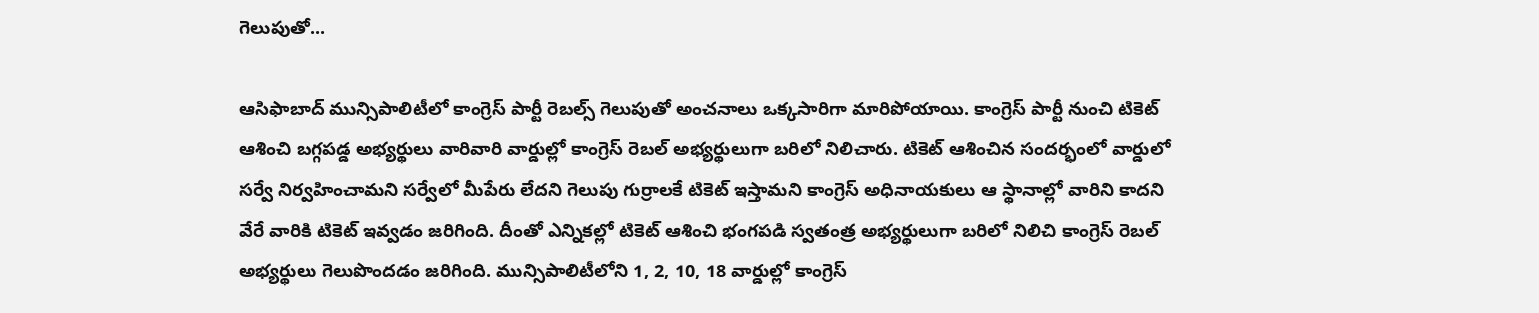గెలుపుతో...

ఆసిఫాబాద్‌ మున్సిపాలిటీలో కాంగ్రెస్‌ పార్టీ రెబల్స్‌ గెలుపుతో అంచనాలు ఒక్కసారిగా మారిపోయాయి. కాంగ్రెస్‌ పార్టీ నుంచి టికెట్‌ ఆశించి బగ్గపడ్డ అభ్యర్థులు వారివారి వార్డుల్లో కాంగ్రెస్‌ రెబల్‌ అభ్యర్థులుగా బరిలో నిలిచారు. టికెట్‌ ఆశించిన సందర్భంలో వార్డులో సర్వే నిర్వహించామని సర్వేలో మీపేరు లేదని గెలుపు గుర్రాలకే టికెట్‌ ఇస్తామని కాంగ్రెస్‌ అధినాయకులు ఆ స్థానాల్లో వారిని కాదని వేరే వారికి టికెట్‌ ఇవ్వడం జరిగింది. దీంతో ఎన్నికల్లో టికెట్‌ ఆశించి భంగపడి స్వతంత్ర అభ్యర్థులుగా బరిలో నిలిచి కాంగ్రెస్‌ రెబల్‌ అభ్యర్థులు గెలుపొందడం జరిగింది. మున్సిపాలిటీలోని 1, 2, 10, 18 వార్డుల్లో కాంగ్రెస్‌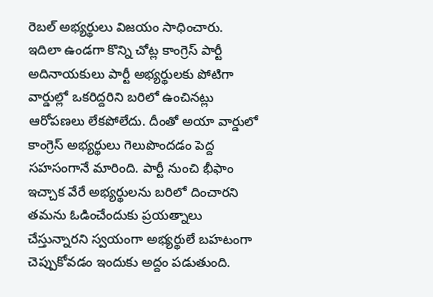రెబల్‌ అభ్యర్థులు విజయం సాధించారు. ఇదిలా ఉండగా కొన్ని చోట్ల కాంగ్రెస్‌ పార్టీ అదినాయకులు పార్టీ అభ్యర్థులకు పోటిగా వార్డుల్లో ఒకరిద్దరిని బరిలో ఉంచినట్లు ఆరోపణలు లేకపోలేదు. దీంతో అయా వార్డులో కాంగ్రెస్‌ అభ్యర్థులు గెలుపొందడం పెద్ద సహసంగానే మారింది. పార్టీ నుంచి భీఫాం ఇచ్చాక వేరే అభ్యర్థులను బరిలో దించారని తమను ఓడించేందుకు ప్రయత్నాలు చేస్తున్నారని స్వయంగా అభ్యర్థులే బహటంగా చెప్పుకోవడం ఇందుకు అద్దం పడుతుంది.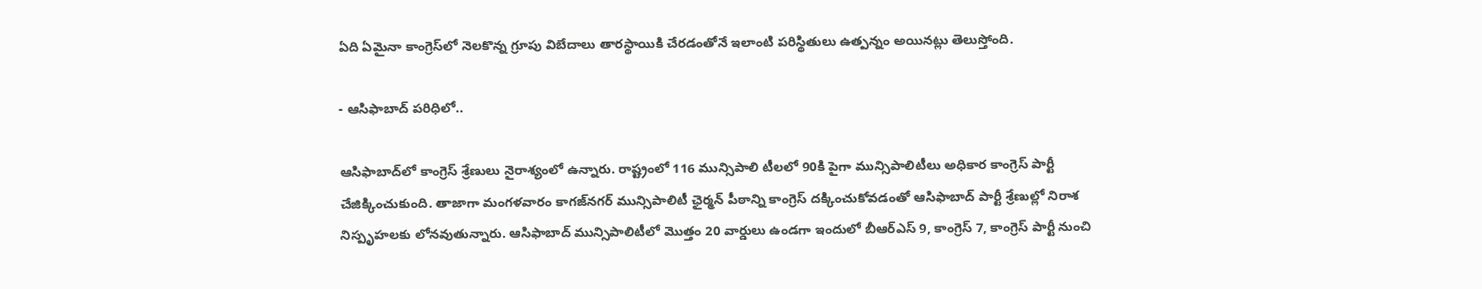ఏది ఏమైనా కాంగ్రెస్‌లో నెలకొన్న గ్రూపు విబేదాలు తారస్థాయికి చేరడంతోనే ఇలాంటి పరిస్థితులు ఉత్పన్నం అయినట్లు తెలుస్తోంది.

- ఆసిఫాబాద్‌ పరిధిలో..

ఆసిఫాబాద్‌లో కాంగ్రెస్‌ శ్రేణులు నైరాశ్యంలో ఉన్నారు. రాష్ట్రంలో 116 మున్సిపాలి టీలలో 90కి పైగా మున్సిపాలిటీలు అధికార కాంగ్రెస్‌ పార్టీ చేజిక్కించుకుంది. తాజాగా మంగళవారం కాగజ్‌నగర్‌ మున్సిపాలిటీ ఛైర్మన్‌ పీఠాన్ని కాంగ్రెస్‌ దక్కించుకోవడంతో ఆసిఫాబాద్‌ పార్టీ శ్రేణుల్లో నిరాశ నిస్పృహలకు లోనవుతున్నారు. ఆసిఫాబాద్‌ మున్సిపాలిటీలో మొత్తం 20 వార్డులు ఉండగా ఇందులో బీఆర్‌ఎస్‌ 9, కాంగ్రెస్‌ 7, కాంగ్రెస్‌ పార్టీ నుంచి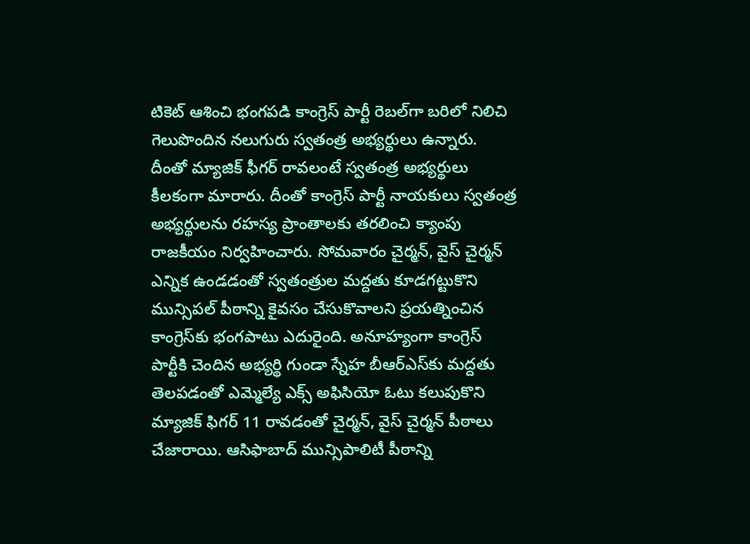టికెట్‌ ఆశించి భంగపడి కాంగ్రెస్‌ పార్టీ రెబల్‌గా బరిలో నిలిచి గెలుపొందిన నలుగురు స్వతంత్ర అభ్యర్థులు ఉన్నారు. దీంతో మ్యాజిక్‌ ఫీగర్‌ రావలంటే స్వతంత్ర అభ్యర్థులు కీలకంగా మారారు. దీంతో కాంగ్రెస్‌ పార్టీ నాయకులు స్వతంత్ర అభ్యర్థులను రహస్య ప్రాంతాలకు తరలించి క్యాంపు రాజకీయం నిర్వహించారు. సోమవారం చైర్మన్‌, వైస్‌ చైర్మన్‌ ఎన్నిక ఉండడంతో స్వతంత్రుల మద్దతు కూడగట్టుకొని మున్సిపల్‌ పీఠాన్ని కైవసం చేసుకొవాలని ప్రయత్నించిన కాంగ్రెస్‌కు భంగపాటు ఎదురైంది. అనూహ్యంగా కాంగ్రెస్‌ పార్టీకి చెందిన అభ్యర్థి గుండా స్నేహ బీఆర్‌ఎస్‌కు మద్దతు తెలపడంతో ఎమ్మెల్యే ఎక్స్‌ అఫిసియో ఓటు కలుపుకొని మ్యాజిక్‌ ఫిగర్‌ 11 రావడంతో చైర్మన్‌, వైస్‌ చైర్మన్‌ పీఠాలు చేజారాయి. ఆసిఫాబాద్‌ మున్సిపాలిటీ పీఠాన్ని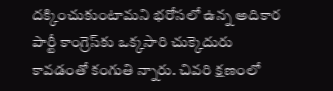దక్కించుకుంటామని భరోసలో ఉన్న అదికార పార్టీ కాంగ్రెస్‌కు ఒక్కసారి చుక్కెదురు కావడంతో కంగుతి న్నారు. చివరి క్షణంలో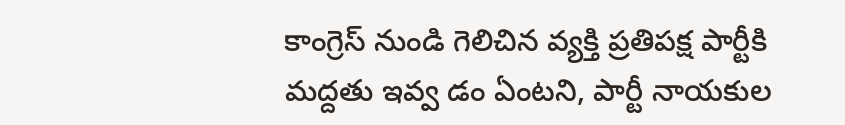కాంగ్రెస్‌ నుండి గెలిచిన వ్యక్తి ప్రతిపక్ష పార్టీకి మద్దతు ఇవ్వ డం ఏంటని, పార్టీ నాయకుల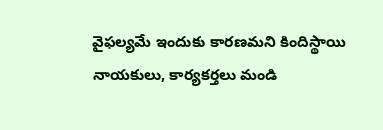వైఫల్యమే ఇందుకు కారణమని కిందిస్థాయి నాయకులు, కార్యకర్తలు మండి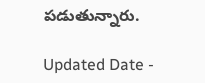పడుతున్నారు.

Updated Date -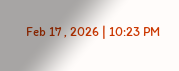Feb 17 , 2026 | 10:23 PM